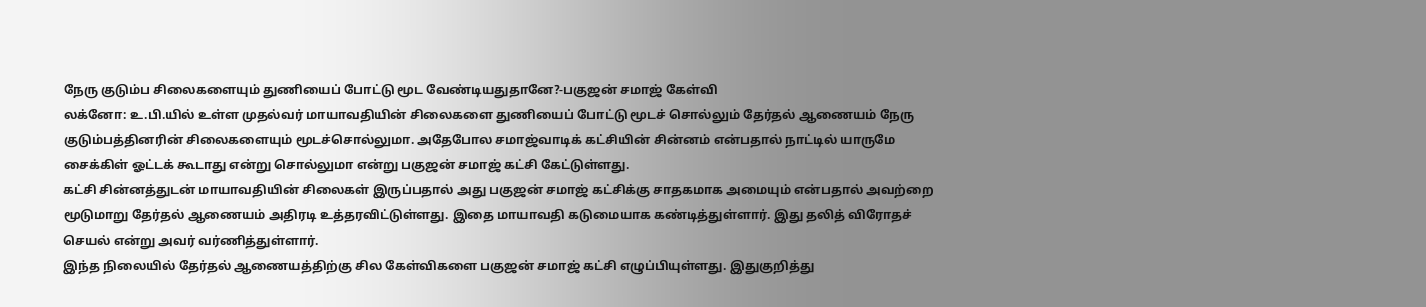நேரு குடும்ப சிலைகளையும் துணியைப் போட்டு மூட வேண்டியதுதானே?-பகுஜன் சமாஜ் கேள்வி
லக்னோ: உ.பி.யில் உள்ள முதல்வர் மாயாவதியின் சிலைகளை துணியைப் போட்டு மூடச் சொல்லும் தேர்தல் ஆணையம் நேரு குடும்பத்தினரின் சிலைகளையும் மூடச்சொல்லுமா. அதேபோல சமாஜ்வாடிக் கட்சியின் சின்னம் என்பதால் நாட்டில் யாருமே சைக்கிள் ஓட்டக் கூடாது என்று சொல்லுமா என்று பகுஜன் சமாஜ் கட்சி கேட்டுள்ளது.
கட்சி சின்னத்துடன் மாயாவதியின் சிலைகள் இருப்பதால் அது பகுஜன் சமாஜ் கட்சிக்கு சாதகமாக அமையும் என்பதால் அவற்றை மூடுமாறு தேர்தல் ஆணையம் அதிரடி உத்தரவிட்டுள்ளது. இதை மாயாவதி கடுமையாக கண்டித்துள்ளார். இது தலித் விரோதச் செயல் என்று அவர் வர்ணித்துள்ளார்.
இந்த நிலையில் தேர்தல் ஆணையத்திற்கு சில கேள்விகளை பகுஜன் சமாஜ் கட்சி எழுப்பியுள்ளது. இதுகுறித்து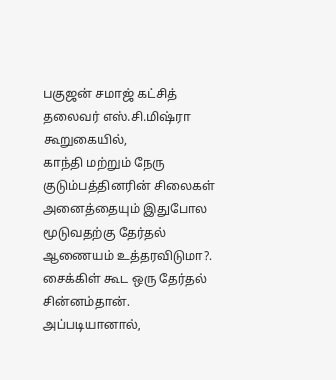பகுஜன் சமாஜ் கட்சித் தலைவர் எஸ்.சி.மிஷ்ரா கூறுகையில்,
காந்தி மற்றும் நேரு குடும்பத்தினரின் சிலைகள் அனைத்தையும் இதுபோல மூடுவதற்கு தேர்தல் ஆணையம் உத்தரவிடுமா?.
சைக்கிள் கூட ஒரு தேர்தல் சின்னம்தான். அப்படியானால்,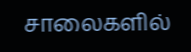சாலைகளில்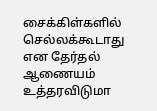சைக்கிள்களில் செல்லக்கூடாது என தேர்தல் ஆணையம் உத்தரவிடுமா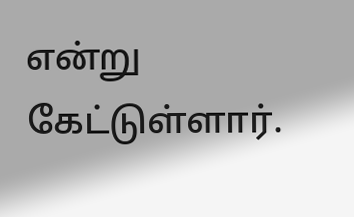என்று கேட்டுள்ளார்.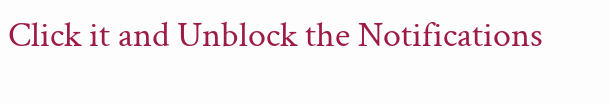Click it and Unblock the Notifications